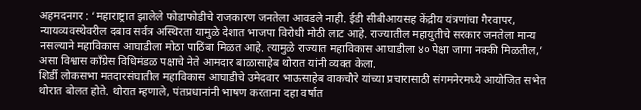अहमदनगर : ‘महाराष्ट्रात झालेले फोडाफोडीचे राजकारण जनतेला आवडले नाही. ईडी सीबीआयसह केंद्रीय यंत्रणांचा गैरवापर, न्यायव्यवस्थेवरील दबाव सर्वत्र अस्थिरता यामुळे देशात भाजपा विरोधी मोठी लाट आहे. राज्यातील महायुतीचे सरकार जनतेला मान्य नसल्याने महाविकास आघाडीला मोठा पाठिंबा मिळत आहे. त्यामुळे राज्यात महाविकास आघाडीला ४० पेक्षा जागा नक्की मिळतील,’ असा विश्वास काँग्रेस विधिमंडळ पक्षाचे नेते आमदार बाळासाहेब थोरात यांनी व्यक्त केला.
शिर्डी लोकसभा मतदारसंघातील महाविकास आघाडीचे उमेदवार भाऊसाहेब वाकचौरे यांच्या प्रचारासाठी संगमनेरमध्ये आयोजित सभेत थोरात बोलत होते. थोरात म्हणाले, पंतप्रधानांनी भाषण करताना दहा वर्षात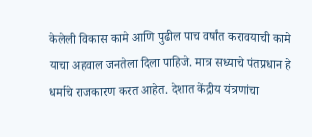केलेली विकास कामे आणि पुढील पाच वर्षांत करावयाची कामे याचा अहवाल जनतेला दिला पाहिजे. मात्र सध्याचे पंतप्रधान हे धर्माचे राजकारण करत आहेत. देशात केंद्रीय यंत्रणांचा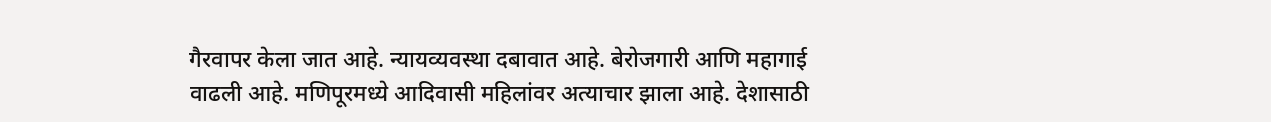गैरवापर केला जात आहे. न्यायव्यवस्था दबावात आहे. बेरोजगारी आणि महागाई वाढली आहे. मणिपूरमध्ये आदिवासी महिलांवर अत्याचार झाला आहे. देशासाठी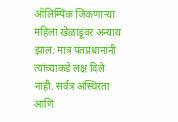ऑलिम्पिक जिंकणाऱ्या महिला खेळाडूंवर अन्याय झाल. मात्र पंतप्रधानांनी त्यांच्याकडे लक्ष दिले नाही. सर्वत्र अस्थिरता आणि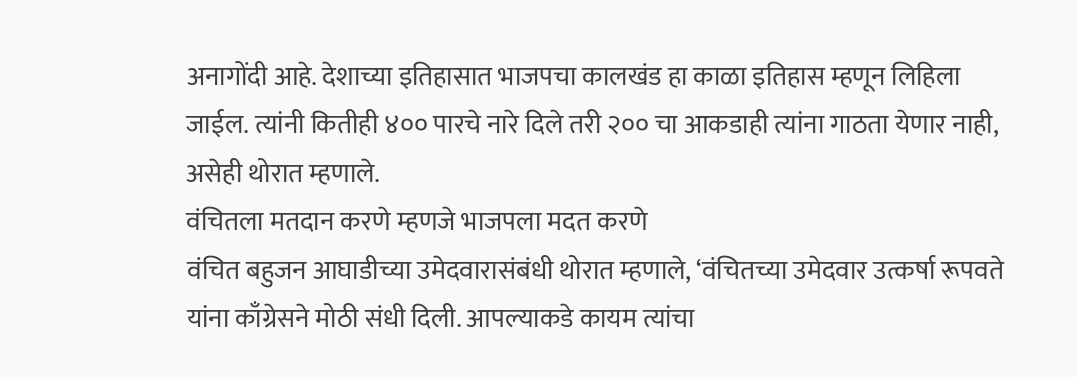अनागोंदी आहे. देशाच्या इतिहासात भाजपचा कालखंड हा काळा इतिहास म्हणून लिहिला जाईल. त्यांनी कितीही ४०० पारचे नारे दिले तरी २०० चा आकडाही त्यांना गाठता येणार नाही, असेही थोरात म्हणाले.
वंचितला मतदान करणे म्हणजे भाजपला मदत करणे
वंचित बहुजन आघाडीच्या उमेदवारासंबंधी थोरात म्हणाले, ‘वंचितच्या उमेदवार उत्कर्षा रूपवते यांना काँग्रेसने मोठी संधी दिली. आपल्याकडे कायम त्यांचा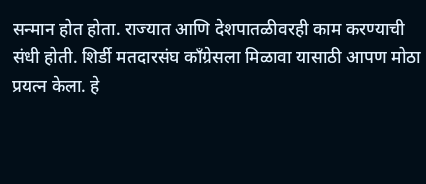सन्मान होत होता. राज्यात आणि देशपातळीवरही काम करण्याची संधी होती. शिर्डी मतदारसंघ काँग्रेसला मिळावा यासाठी आपण मोठा प्रयत्न केला. हे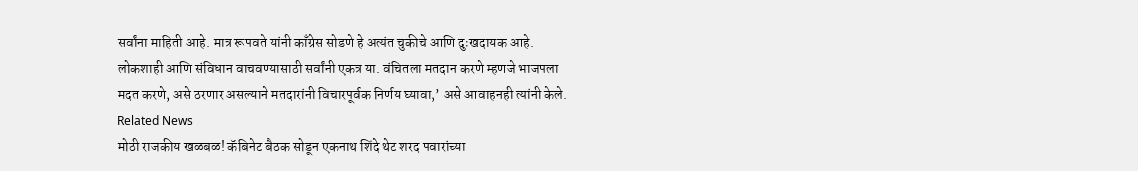सर्वांना माहिती आहे. मात्र रूपवते यांनी काँग्रेस सोडणे हे अत्यंत चुकीचे आणि दुःखदायक आहे. लोकशाही आणि संविधान वाचवण्यासाठी सर्वांनी एकत्र या. वंचितला मतदान करणे म्हणजे भाजपला मदत करणे, असे ठरणार असल्याने मतदारांनी विचारपूर्वक निर्णय घ्यावा,’ असे आवाहनही त्यांनी केले.
Related News
मोठी राजकीय खळबळ! कॅबिनेट बैठक सोडून एकनाथ शिंदे थेट शरद पवारांच्या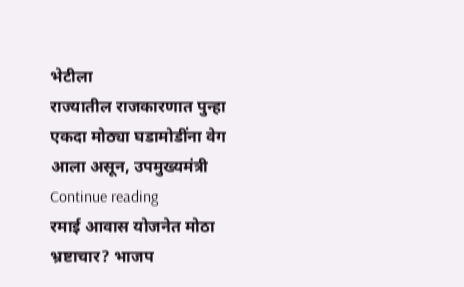भेटीला
राज्यातील राजकारणात पुन्हा एकदा मोठ्या घडामोडींना वेग आला असून, उपमुख्यमंत्री
Continue reading
रमाई आवास योजनेत मोठा भ्रष्टाचार? भाजप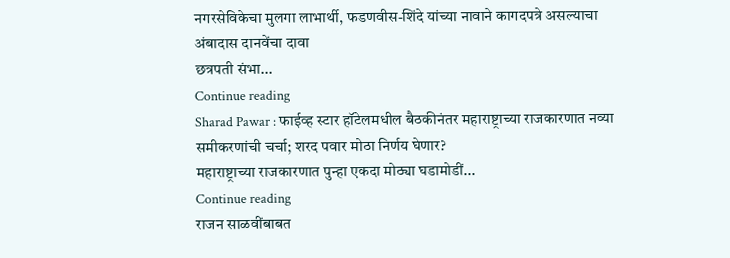नगरसेविकेचा मुलगा लाभार्थी, फडणवीस-शिंदे यांच्या नावाने कागदपत्रे असल्याचा अंबादास दानवेंचा दावा
छत्रपती संभा...
Continue reading
Sharad Pawar : फाईव्ह स्टार हॉटेलमधील बैठकीनंतर महाराष्ट्राच्या राजकारणात नव्या समीकरणांची चर्चा; शरद पवार मोठा निर्णय घेणार?
महाराष्ट्राच्या राजकारणात पुन्हा एकदा मोठ्या घडामोडीं...
Continue reading
राजन साळवींबाबत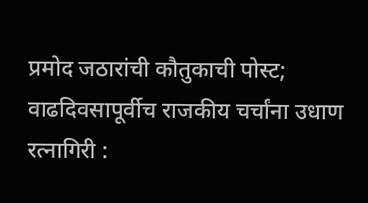प्रमोद जठारांची कौतुकाची पोस्ट; वाढदिवसापूर्वीच राजकीय चर्चांना उधाण
रत्नागिरी :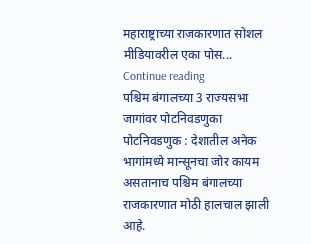महाराष्ट्राच्या राजकारणात सोशल मीडियावरील एका पोस...
Continue reading
पश्चिम बंगालच्या 3 राज्यसभा जागांवर पोटनिवडणुका
पोटनिवडणुक : देशातील अनेक भागांमध्ये मान्सूनचा जोर कायम असतानाच पश्चिम बंगालच्या राजकारणात मोठी हालचाल झाली आहे.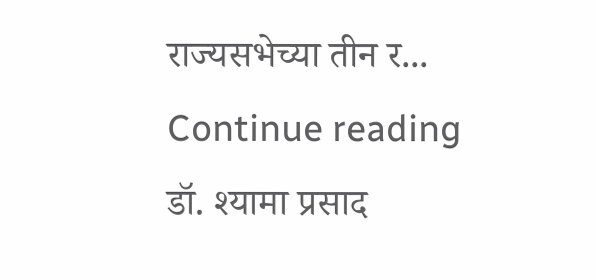राज्यसभेच्या तीन र...
Continue reading
डॉ. श्यामा प्रसाद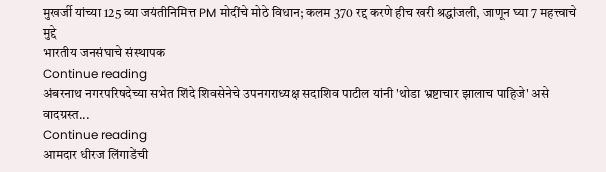मुखर्जी यांच्या 125 व्या जयंतीनिमित्त PM मोदींचे मोठे विधान; कलम 370 रद्द करणे हीच खरी श्रद्धांजली, जाणून घ्या 7 महत्त्वाचे मुद्दे
भारतीय जनसंघाचे संस्थापक
Continue reading
अंबरनाथ नगरपरिषदेच्या सभेत शिंदे शिवसेनेचे उपनगराध्यक्ष सदाशिव पाटील यांनी 'थोडा भ्रष्टाचार झालाच पाहिजे' असे वादग्रस्त...
Continue reading
आमदार धीरज लिंगाडेंची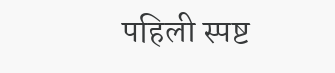पहिली स्पष्ट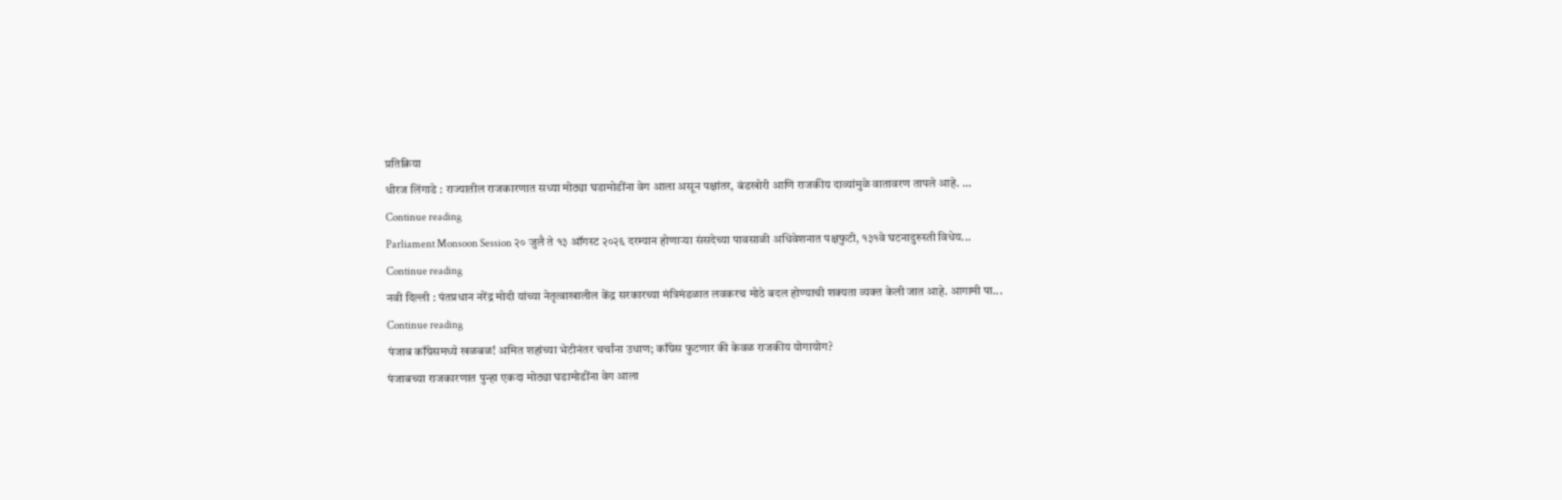प्रतिक्रिया
धीरज लिंगाडे : राज्यातील राजकारणात सध्या मोठ्या घडामोडींना वेग आला असून पक्षांतर, बंडखोरी आणि राजकीय दाव्यांमुळे वातावरण तापले आहे. ...
Continue reading
Parliament Monsoon Session २० जुलै ते १३ ऑगस्ट २०२६ दरम्यान होणाऱ्या संसदेच्या पावसाळी अधिवेशनात पक्षफुटी, १३१वे घटनादुरुस्ती विधेय...
Continue reading
नवी दिल्ली : पंतप्रधान नरेंद्र मोदी यांच्या नेतृत्वाखालील केंद्र सरकारच्या मंत्रिमंडळात लवकरच मोठे बदल होण्याची शक्यता व्यक्त केली जात आहे. आगामी पा...
Continue reading
पंजाब काँग्रेसमध्ये खळबळ! अमित शहांच्या भेटीनंतर चर्चांना उधाण; काँग्रेस फुटणार की केवळ राजकीय योगायोग?
पंजाबच्या राजकारणात पुन्हा एकदा मोठ्या घडामोडींना वेग आला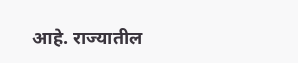आहे. राज्यातील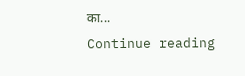का...
Continue reading